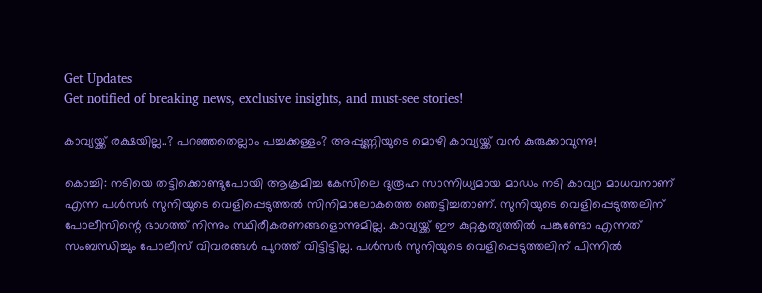Get Updates
Get notified of breaking news, exclusive insights, and must-see stories!

കാവ്യയ്ക്ക് രക്ഷയില്ല..? പറഞ്ഞതെല്ലാം പച്ചക്കള്ളം? അപ്പുണ്ണിയുടെ മൊഴി കാവ്യയ്ക്ക് വൻ കുരുക്കാവുന്നു!

കൊച്ചി: നടിയെ തട്ടിക്കൊണ്ടുപോയി ആക്രമിച്ച കേസിലെ ദുരൂഹ സാന്നിധ്യമായ മാഡം നടി കാവ്യാ മാധവനാണ് എന്ന പള്‍സര്‍ സുനിയുടെ വെളിപ്പെടുത്തല്‍ സിനിമാലോകത്തെ ഞെട്ടിച്ചതാണ്. സുനിയുടെ വെളിപ്പെടുത്തലിന് പോലീസിന്റെ ഭാഗത്ത് നിന്നും സ്ഥിരീകരണങ്ങളൊന്നുമില്ല. കാവ്യയ്ക്ക് ഈ കുറ്റകൃത്യത്തില്‍ പങ്കുണ്ടോ എന്നത് സംബന്ധിച്ചും പോലീസ് വിവരങ്ങള്‍ പുറത്ത് വിട്ടിട്ടില്ല. പള്‍സര്‍ സുനിയുടെ വെളിപ്പെടുത്തലിന് പിന്നില്‍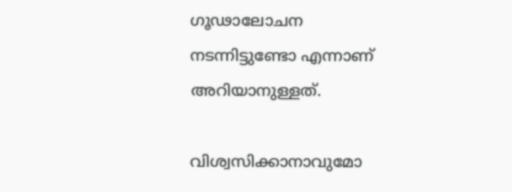ഗൂഢാലോചന നടന്നിട്ടുണ്ടോ എന്നാണ് അറിയാനുള്ളത്.

വിശ്വസിക്കാനാവുമോ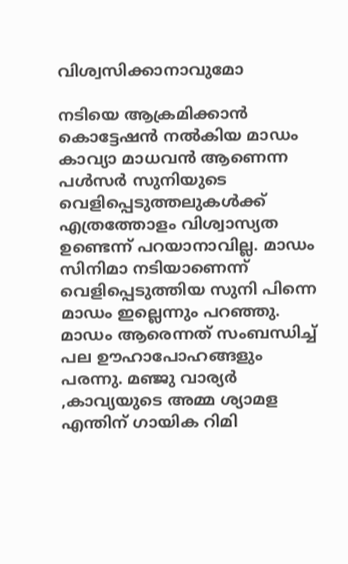വിശ്വസിക്കാനാവുമോ

നടിയെ ആക്രമിക്കാന്‍ കൊട്ടേഷന്‍ നല്‍കിയ മാഡം കാവ്യാ മാധവന്‍ ആണെന്ന പള്‍സര്‍ സുനിയുടെ വെളിപ്പെടുത്തലുകള്‍ക്ക് എത്രത്തോളം വിശ്വാസ്യത ഉണ്ടെന്ന് പറയാനാവില്ല. മാഡം സിനിമാ നടിയാണെന്ന് വെളിപ്പെടുത്തിയ സുനി പിന്നെ മാഡം ഇല്ലെന്നും പറഞ്ഞു. മാഡം ആരെന്നത് സംബന്ധിച്ച് പല ഊഹാപോഹങ്ങളും പരന്നു. മഞ്ജു വാര്യര്‍ ,കാവ്യയുടെ അമ്മ ശ്യാമള എന്തിന് ഗായിക റിമി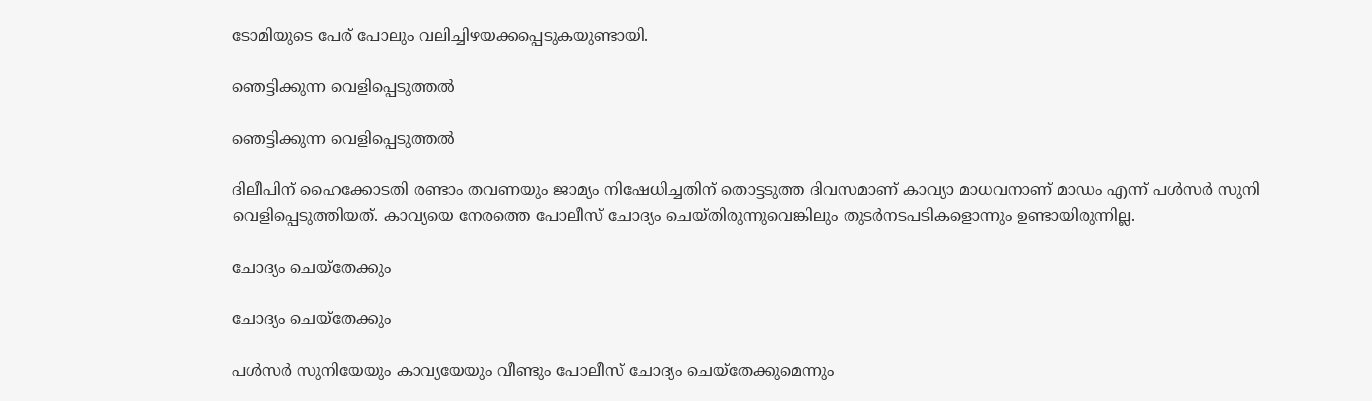ടോമിയുടെ പേര് പോലും വലിച്ചിഴയക്കപ്പെടുകയുണ്ടായി.

ഞെട്ടിക്കുന്ന വെളിപ്പെടുത്തൽ

ഞെട്ടിക്കുന്ന വെളിപ്പെടുത്തൽ

ദിലീപിന് ഹൈക്കോടതി രണ്ടാം തവണയും ജാമ്യം നിഷേധിച്ചതിന് തൊട്ടടുത്ത ദിവസമാണ് കാവ്യാ മാധവനാണ് മാഡം എന്ന് പള്‍സര്‍ സുനി വെളിപ്പെടുത്തിയത്. കാവ്യയെ നേരത്തെ പോലീസ് ചോദ്യം ചെയ്തിരുന്നുവെങ്കിലും തുടര്‍നടപടികളൊന്നും ഉണ്ടായിരുന്നില്ല.

ചോദ്യം ചെയ്തേക്കും

ചോദ്യം ചെയ്തേക്കും

പള്‍സര്‍ സുനിയേയും കാവ്യയേയും വീണ്ടും പോലീസ് ചോദ്യം ചെയ്‌തേക്കുമെന്നും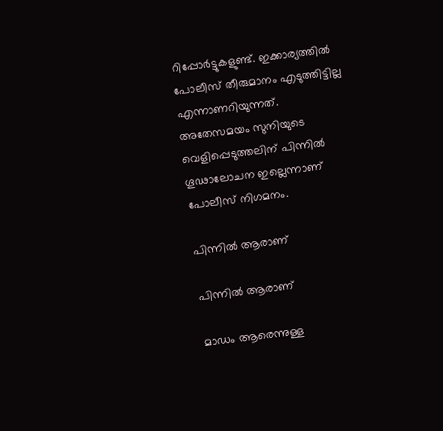റിപ്പോര്‍ട്ടുകളുണ്ട്. ഇക്കാര്യത്തില്‍ പോലീസ് തീരുമാനം എടുത്തിട്ടില്ല എന്നാണറിയുന്നത്. അതേസമയം സുനിയുടെ വെളിപ്പെടുത്തലിന് പിന്നില്‍ ഗൂഢാലോചന ഇല്ലെന്നാണ് പോലീസ് നിഗമനം.

പിന്നിൽ ആരാണ്

പിന്നിൽ ആരാണ്

മാഡം ആരെന്നുള്ള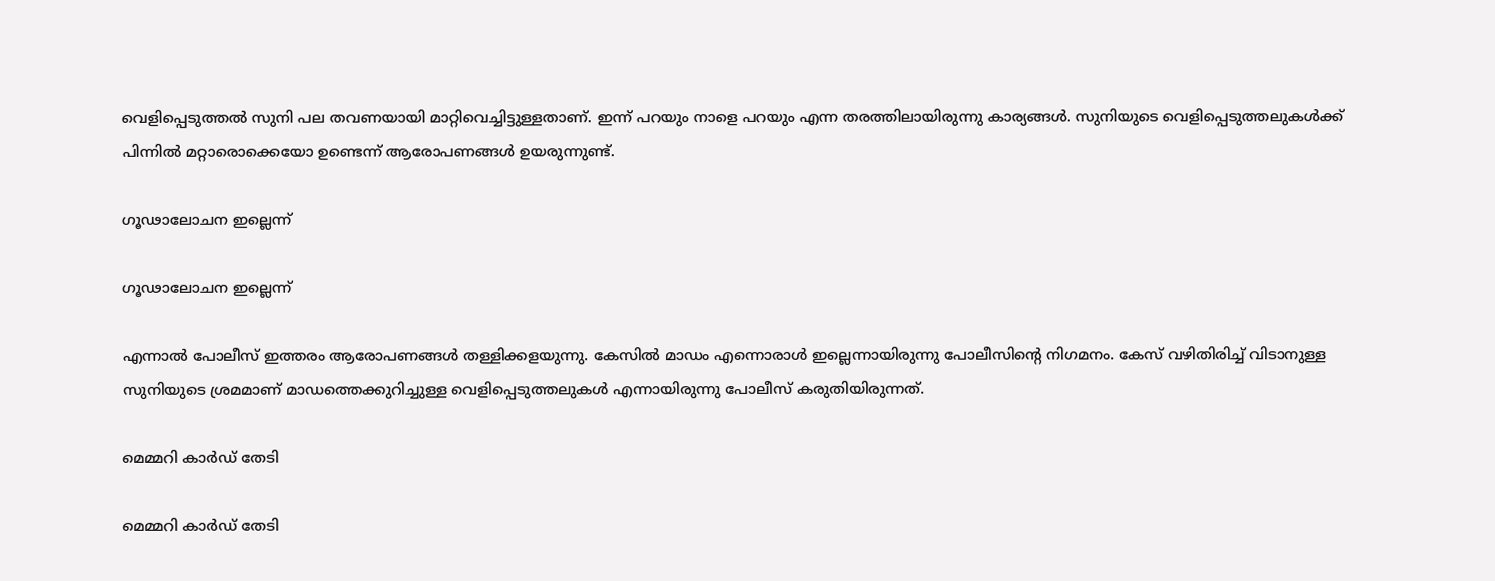വെളിപ്പെടുത്തല്‍ സുനി പല തവണയായി മാറ്റിവെച്ചിട്ടുള്ളതാണ്. ഇന്ന് പറയും നാളെ പറയും എന്ന തരത്തിലായിരുന്നു കാര്യങ്ങള്‍. സുനിയുടെ വെളിപ്പെടുത്തലുകള്‍ക്ക് പിന്നില്‍ മറ്റാരൊക്കെയോ ഉണ്ടെന്ന് ആരോപണങ്ങള്‍ ഉയരുന്നുണ്ട്.

ഗൂഢാലോചന ഇല്ലെന്ന്

ഗൂഢാലോചന ഇല്ലെന്ന്

എന്നാല്‍ പോലീസ് ഇത്തരം ആരോപണങ്ങള്‍ തള്ളിക്കളയുന്നു. കേസില്‍ മാഡം എന്നൊരാള്‍ ഇല്ലെന്നായിരുന്നു പോലീസിന്റെ നിഗമനം. കേസ് വഴിതിരിച്ച് വിടാനുള്ള സുനിയുടെ ശ്രമമാണ് മാഡത്തെക്കുറിച്ചുള്ള വെളിപ്പെടുത്തലുകള്‍ എന്നായിരുന്നു പോലീസ് കരുതിയിരുന്നത്.

മെമ്മറി കാർഡ് തേടി

മെമ്മറി കാർഡ് തേടി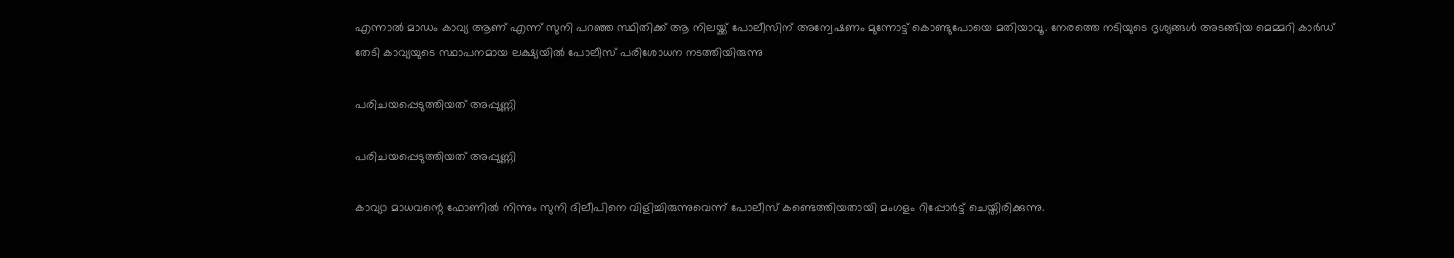എന്നാല്‍ മാഡം കാവ്യ ആണ് എന്ന് സുനി പറഞ്ഞ സ്ഥിതിക്ക് ആ നിലയ്ക്ക് പോലീസിന് അന്വേഷണം മുന്നോട്ട് കൊണ്ടുപോയെ മതിയാവൂ. നേരത്തെ നടിയുടെ ദൃശ്യങ്ങള്‍ അടങ്ങിയ മെമ്മറി കാര്‍ഡ് തേടി കാവ്യയുടെ സ്ഥാപനമായ ലക്ഷ്യയില്‍ പോലീസ് പരിശോധന നടത്തിയിരുന്നു

പരിചയപ്പെടുത്തിയത് അപ്പുണ്ണി

പരിചയപ്പെടുത്തിയത് അപ്പുണ്ണി

കാവ്യാ മാധവന്റെ ഫോണില്‍ നിന്നും സുനി ദിലീപിനെ വിളിച്ചിരുന്നുവെന്ന് പോലീസ് കണ്ടെത്തിയതായി മംഗളം റിപ്പോര്‍ട്ട് ചെയ്തിരിക്കുന്നു.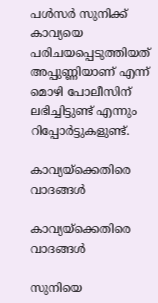പള്‍സര്‍ സുനിക്ക് കാവ്യയെ പരിചയപ്പെടുത്തിയത് അപ്പുണ്ണിയാണ് എന്ന് മൊഴി പോലീസിന് ലഭിച്ചിട്ടുണ്ട് എന്നും റിപ്പോര്‍ട്ടുകളുണ്ട്.

കാവ്യയ്ക്കെതിരെ വാദങ്ങൾ

കാവ്യയ്ക്കെതിരെ വാദങ്ങൾ

സുനിയെ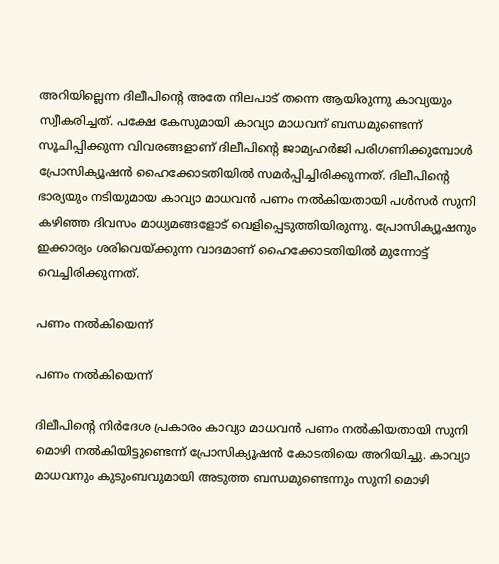അറിയില്ലെന്ന ദിലീപിന്റെ അതേ നിലപാട് തന്നെ ആയിരുന്നു കാവ്യയും സ്വീകരിച്ചത്. പക്ഷേ കേസുമായി കാവ്യാ മാധവന് ബന്ധമുണ്ടെന്ന് സൂചിപ്പിക്കുന്ന വിവരങ്ങളാണ് ദിലീപിന്റെ ജാമ്യഹർജി പരിഗണിക്കുമ്പോൾ പ്രോസിക്യൂഷന്‍ ഹൈക്കോടതിയില്‍ സമര്‍പ്പിച്ചിരിക്കുന്നത്. ദിലീപിന്റെ ഭാര്യയും നടിയുമായ കാവ്യാ മാധവന്‍ പണം നല്‍കിയതായി പള്‍സര്‍ സുനി കഴിഞ്ഞ ദിവസം മാധ്യമങ്ങളോട് വെളിപ്പെടുത്തിയിരുന്നു. പ്രോസിക്യൂഷനും ഇക്കാര്യം ശരിവെയ്ക്കുന്ന വാദമാണ് ഹൈക്കോടതിയില്‍ മുന്നോട്ട് വെച്ചിരിക്കുന്നത്.

പണം നൽകിയെന്ന്

പണം നൽകിയെന്ന്

ദിലീപിന്റെ നിര്‍ദേശ പ്രകാരം കാവ്യാ മാധവന്‍ പണം നല്‍കിയതായി സുനി മൊഴി നല്‍കിയിട്ടുണ്ടെന്ന് പ്രോസിക്യൂഷന്‍ കോടതിയെ അറിയിച്ചു. കാവ്യാ മാധവനും കുടുംബവുമായി അടുത്ത ബന്ധമുണ്ടെന്നും സുനി മൊഴി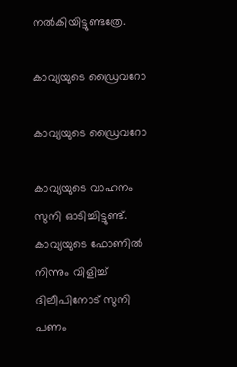നല്‍കിയിട്ടുണ്ടത്രേ.

കാവ്യയുടെ ഡ്രൈവറോ

കാവ്യയുടെ ഡ്രൈവറോ

കാവ്യയുടെ വാഹനം സുനി ഓടിച്ചിട്ടുണ്ട്. കാവ്യയുടെ ഫോണില്‍ നിന്നും വിളിച്ച് ദിലീപിനോട് സുനി പണം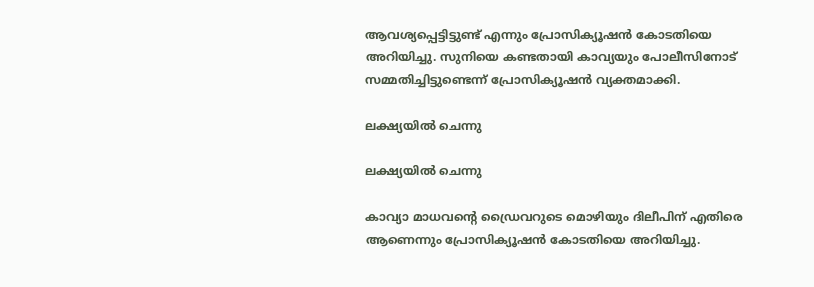ആവശ്യപ്പെട്ടിട്ടുണ്ട് എന്നും പ്രോസിക്യൂഷന്‍ കോടതിയെ അറിയിച്ചു. സുനിയെ കണ്ടതായി കാവ്യയും പോലീസിനോട് സമ്മതിച്ചിട്ടുണ്ടെന്ന് പ്രോസിക്യൂഷന്‍ വ്യക്തമാക്കി.

ലക്ഷ്യയിൽ ചെന്നു

ലക്ഷ്യയിൽ ചെന്നു

കാവ്യാ മാധവന്റെ ഡ്രൈവറുടെ മൊഴിയും ദിലീപിന് എതിരെ ആണെന്നും പ്രോസിക്യൂഷന്‍ കോടതിയെ അറിയിച്ചു.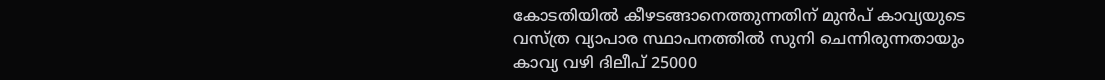കോടതിയില്‍ കീഴടങ്ങാനെത്തുന്നതിന് മുന്‍പ് കാവ്യയുടെ വസ്ത്ര വ്യാപാര സ്ഥാപനത്തില്‍ സുനി ചെന്നിരുന്നതായും കാവ്യ വഴി ദിലീപ് 25000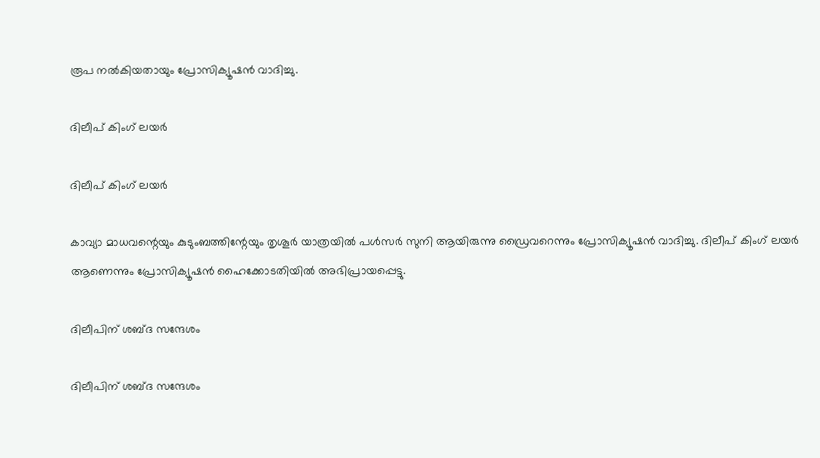രൂപ നല്‍കിയതായും പ്രോസിക്യൂഷന്‍ വാദിച്ചു.

ദിലീപ് കിംഗ് ലയര്‍

ദിലീപ് കിംഗ് ലയര്‍

കാവ്യാ മാധവന്റെയും കുടുംബത്തിന്റേയും തൃശൂര്‍ യാത്രയില്‍ പള്‍സര്‍ സുനി ആയിരുന്നു ഡ്രൈവറെന്നും പ്രോസിക്യൂഷന്‍ വാദിച്ചു. ദിലീപ് കിംഗ് ലയര്‍ ആണെന്നും പ്രോസിക്യൂഷന്‍ ഹൈക്കോടതിയില്‍ അഭിപ്രായപ്പെട്ടു.

ദിലീപിന് ശബ്ദ സന്ദേശം

ദിലീപിന് ശബ്ദ സന്ദേശം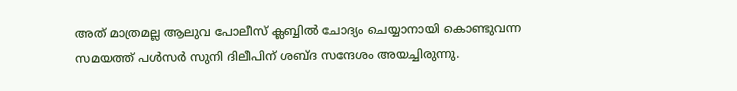അത് മാത്രമല്ല ആലുവ പോലീസ് ക്ലബ്ബില്‍ ചോദ്യം ചെയ്യാനായി കൊണ്ടുവന്ന സമയത്ത് പള്‍സര്‍ സുനി ദിലീപിന് ശബ്ദ സന്ദേശം അയച്ചിരുന്നു.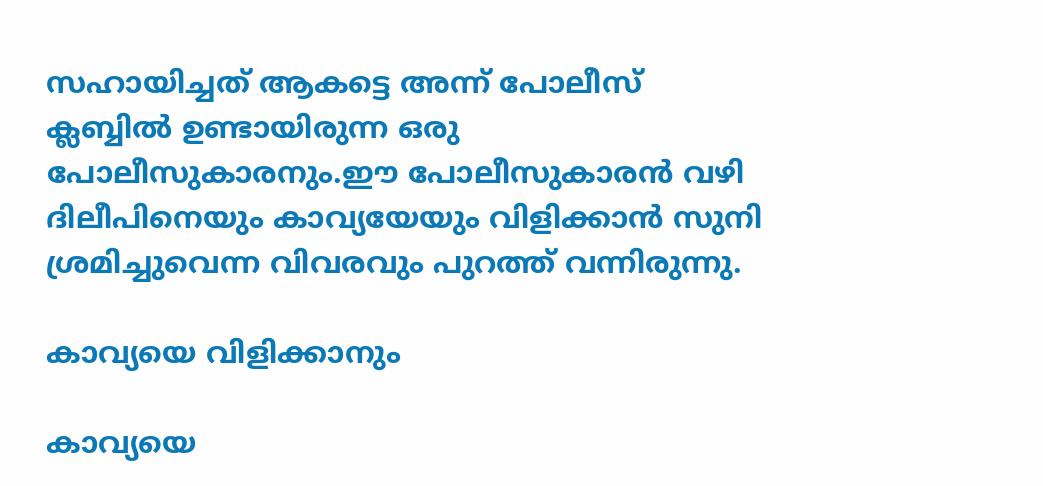സഹായിച്ചത് ആകട്ടെ അന്ന് പോലീസ് ക്ലബ്ബില്‍ ഉണ്ടായിരുന്ന ഒരു പോലീസുകാരനും.ഈ പോലീസുകാരന്‍ വഴി ദിലീപിനെയും കാവ്യയേയും വിളിക്കാന്‍ സുനി ശ്രമിച്ചുവെന്ന വിവരവും പുറത്ത് വന്നിരുന്നു.

കാവ്യയെ വിളിക്കാനും

കാവ്യയെ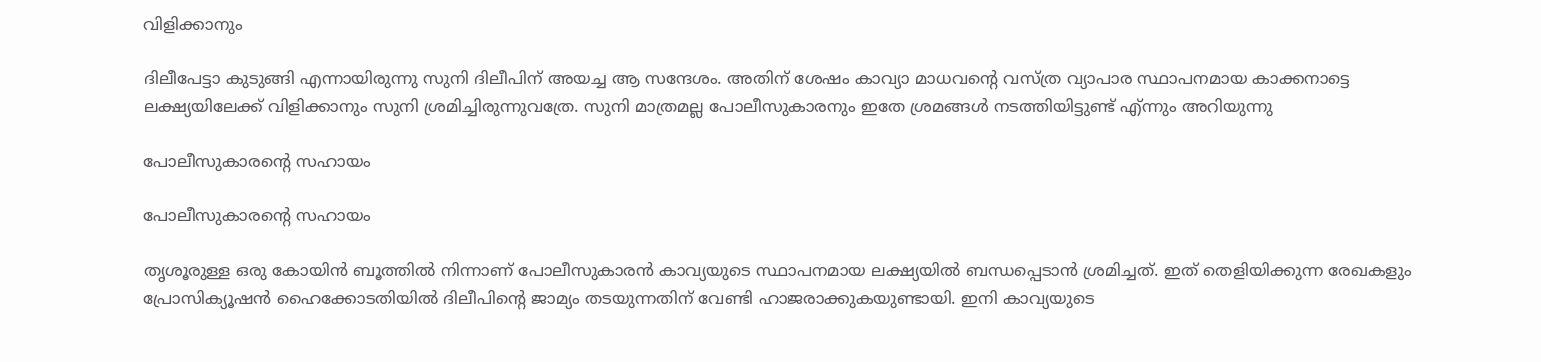വിളിക്കാനും

ദിലീപേട്ടാ കുടുങ്ങി എന്നായിരുന്നു സുനി ദിലീപിന് അയച്ച ആ സന്ദേശം. അതിന് ശേഷം കാവ്യാ മാധവന്റെ വസ്ത്ര വ്യാപാര സ്ഥാപനമായ കാക്കനാട്ടെ ലക്ഷ്യയിലേക്ക് വിളിക്കാനും സുനി ശ്രമിച്ചിരുന്നുവത്രേ. സുനി മാത്രമല്ല പോലീസുകാരനും ഇതേ ശ്രമങ്ങള്‍ നടത്തിയിട്ടുണ്ട് എ്ന്നും അറിയുന്നു

പോലീസുകാരന്റെ സഹായം

പോലീസുകാരന്റെ സഹായം

തൃശൂരുള്ള ഒരു കോയിന്‍ ബൂത്തില്‍ നിന്നാണ് പോലീസുകാരന്‍ കാവ്യയുടെ സ്ഥാപനമായ ലക്ഷ്യയില്‍ ബന്ധപ്പെടാന്‍ ശ്രമിച്ചത്. ഇത് തെളിയിക്കുന്ന രേഖകളും പ്രോസിക്യൂഷന്‍ ഹൈക്കോടതിയില്‍ ദിലീപിന്റെ ജാമ്യം തടയുന്നതിന് വേണ്ടി ഹാജരാക്കുകയുണ്ടായി. ഇനി കാവ്യയുടെ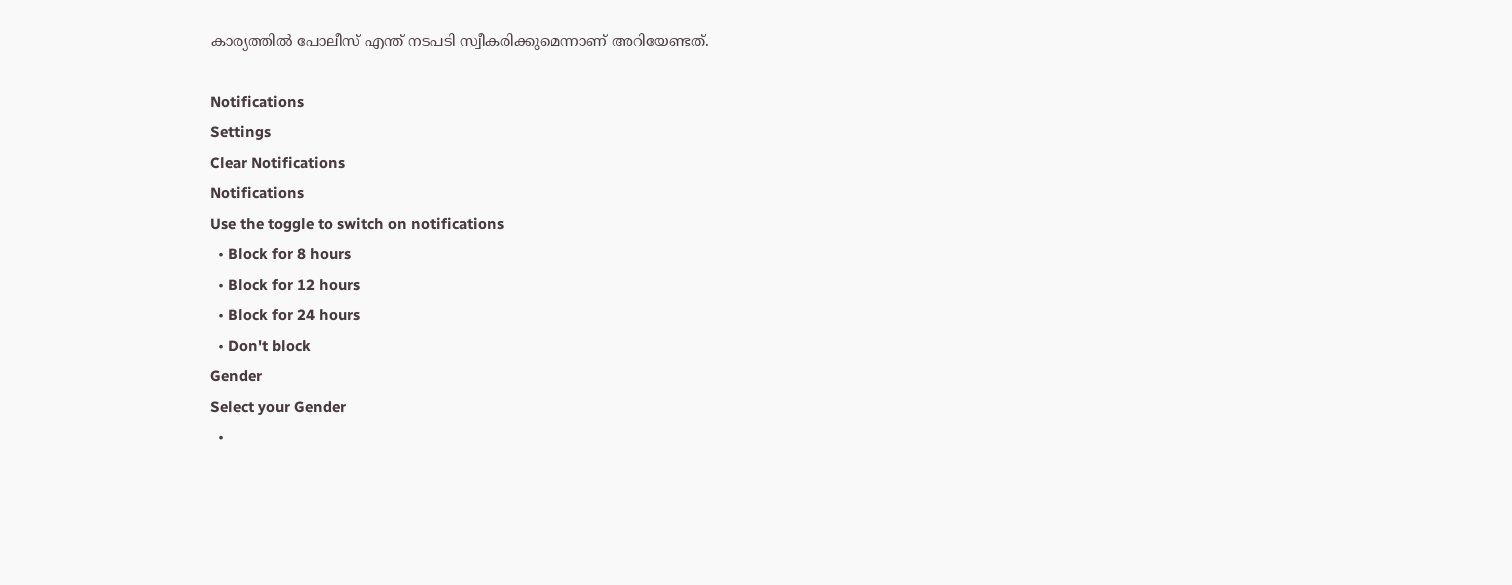കാര്യത്തിൽ പോലീസ് എന്ത് നടപടി സ്വീകരിക്കുമെന്നാണ് അറിയേണ്ടത്.

Notifications
Settings
Clear Notifications
Notifications
Use the toggle to switch on notifications
  • Block for 8 hours
  • Block for 12 hours
  • Block for 24 hours
  • Don't block
Gender
Select your Gender
  •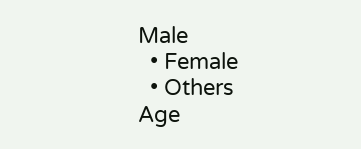Male
  • Female
  • Others
Age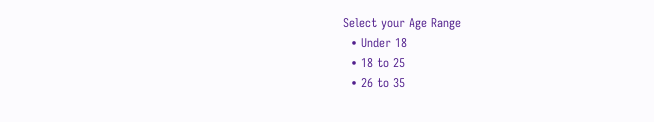Select your Age Range
  • Under 18
  • 18 to 25
  • 26 to 35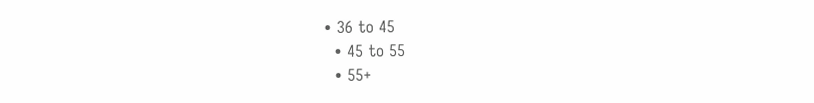• 36 to 45
  • 45 to 55
  • 55+